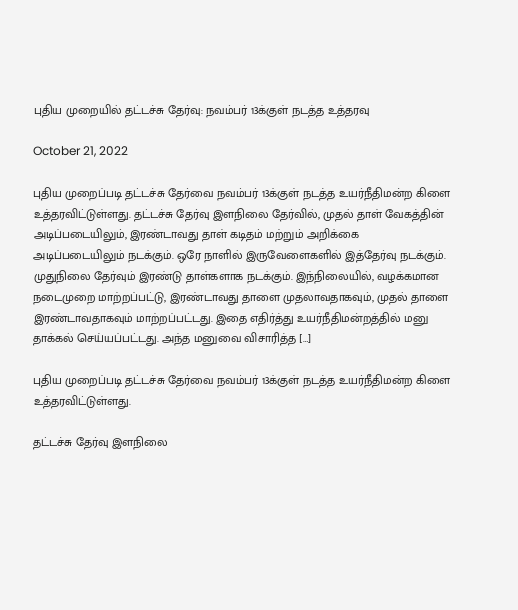புதிய முறையில் தட்டச்சு தேர்வு: நவம்பர் 13க்குள் நடத்த உத்தரவு

October 21, 2022

புதிய முறைப்படி தட்டச்சு தேர்வை நவம்பர் 13க்குள் நடத்த உயர்நீதிமன்ற கிளை உத்தரவிட்டுள்ளது. தட்டச்சு தேர்வு இளநிலை தேர்வில், முதல் தாள் வேகத்தின் அடிப்படையிலும், இரண்டாவது தாள் கடிதம் மற்றும் அறிக்கை அடிப்படையிலும் நடக்கும். ஒரே நாளில் இருவேளைகளில் இத்தேர்வு நடக்கும். முதுநிலை தேர்வும் இரண்டு தாள்களாக நடக்கும். இந்நிலையில், வழக்கமான நடைமுறை மாற்றப்பட்டு, இரண்டாவது தாளை முதலாவதாகவும், முதல் தாளை இரண்டாவதாகவும் மாற்றப்பட்டது. இதை எதிர்த்து உயர்நீதிமன்றத்தில் மனு தாக்கல் செய்யப்பட்டது. அந்த மனுவை விசாரித்த […]

புதிய முறைப்படி தட்டச்சு தேர்வை நவம்பர் 13க்குள் நடத்த உயர்நீதிமன்ற கிளை உத்தரவிட்டுள்ளது.

தட்டச்சு தேர்வு இளநிலை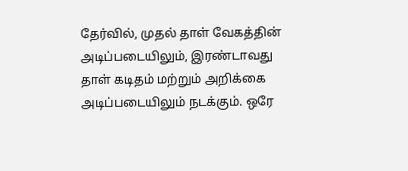தேர்வில், முதல் தாள் வேகத்தின் அடிப்படையிலும், இரண்டாவது தாள் கடிதம் மற்றும் அறிக்கை அடிப்படையிலும் நடக்கும். ஒரே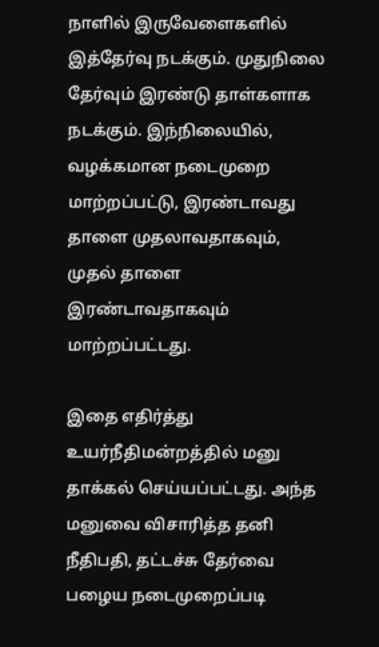நாளில் இருவேளைகளில் இத்தேர்வு நடக்கும். முதுநிலை தேர்வும் இரண்டு தாள்களாக நடக்கும். இந்நிலையில், வழக்கமான நடைமுறை மாற்றப்பட்டு, இரண்டாவது தாளை முதலாவதாகவும், முதல் தாளை இரண்டாவதாகவும் மாற்றப்பட்டது.

இதை எதிர்த்து உயர்நீதிமன்றத்தில் மனு தாக்கல் செய்யப்பட்டது. அந்த மனுவை விசாரித்த தனி நீதிபதி, தட்டச்சு தேர்வை பழைய நடைமுறைப்படி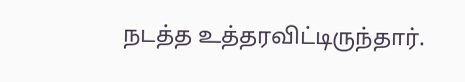நடத்த உத்தரவிட்டிருந்தார்.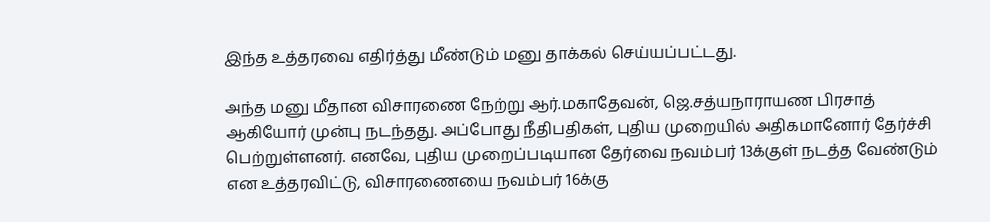இந்த உத்தரவை எதிர்த்து மீண்டும் மனு தாக்கல் செய்யப்பட்டது.

அந்த மனு மீதான விசாரணை நேற்று ஆர்.மகாதேவன், ஜெ.சத்யநாராயண பிரசாத் ஆகியோர் முன்பு நடந்தது. அப்போது நீதிபதிகள், புதிய முறையில் அதிகமானோர் தேர்ச்சி பெற்றுள்ளனர். எனவே, புதிய முறைப்படியான தேர்வை நவம்பர் 13க்குள் நடத்த வேண்டும் என உத்தரவிட்டு, விசாரணையை நவம்பர் 16க்கு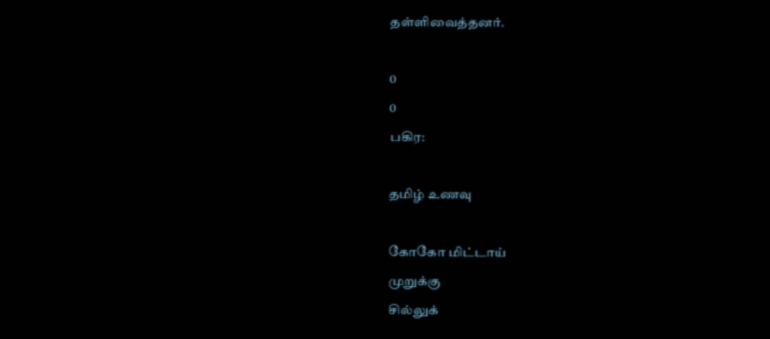தள்ளிவைத்தனர்.

0
0
பகிர:

தமிழ் உணவு

கோகோ மிட்டாய்
முறுக்கு
சில்லுக்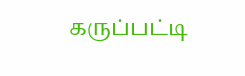கருப்பட்டி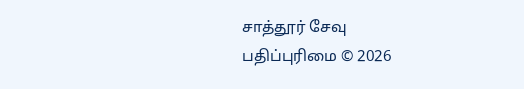சாத்தூர் சேவு
பதிப்புரிமை © 2026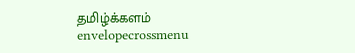தமிழ்க்களம்
envelopecrossmenu